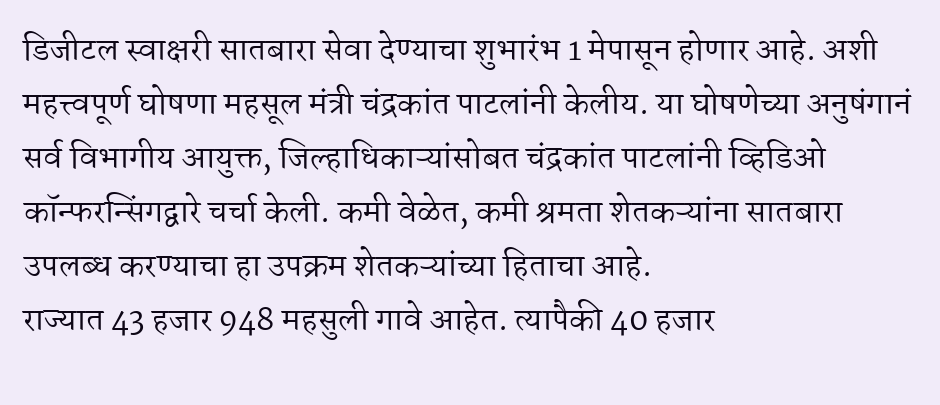डिजीटल स्वाक्षरी सातबारा सेवा देण्याचा शुभारंभ 1 मेपासून होणार आहे. अशी महत्त्वपूर्ण घोषणा महसूल मंत्री चंद्रकांत पाटलांनी केलीय. या घोषणेच्या अनुषंगानं सर्व विभागीय आयुक्त, जिल्हाधिकाऱ्यांसोबत चंद्रकांत पाटलांनी व्हिडिओ कॉन्फरन्सिंगद्वारे चर्चा केली. कमी वेळेत, कमी श्रमता शेतकऱ्यांना सातबारा उपलब्ध करण्याचा हा उपक्रम शेतकऱ्यांच्या हिताचा आहे.
राज्यात 43 हजार 948 महसुली गावे आहेत. त्यापैकी 40 हजार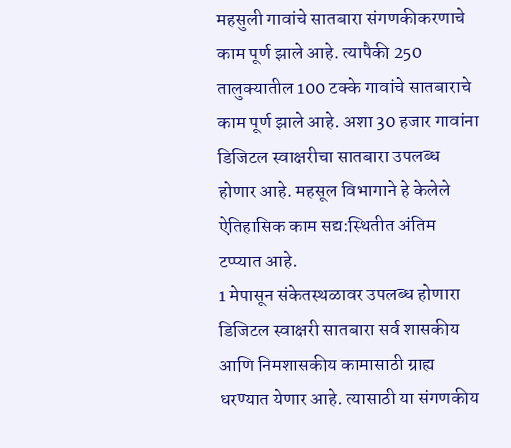महसुली गावांचे सातबारा संगणकीकरणाचे काम पूर्ण झाले आहे. त्यापैकी 250 तालुक्यातील 100 टक्के गावांचे सातबाराचे काम पूर्ण झाले आहे. अशा 30 हजार गावांना डिजिटल स्वाक्षरीचा सातबारा उपलब्ध होणार आहे. महसूल विभागाने हे केलेले ऐतिहासिक काम सद्य:स्थितीत अंतिम टप्प्यात आहे.
1 मेपासून संकेतस्थळावर उपलब्ध होणारा डिजिटल स्वाक्षरी सातबारा सर्व शासकीय आणि निमशासकीय कामासाठी ग्राह्य धरण्यात येणार आहे. त्यासाठी या संगणकीय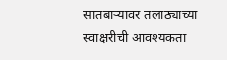सातबाऱ्यावर तलाठ्याच्या स्वाक्षरीची आवश्यकता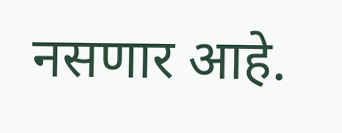नसणार आहे.